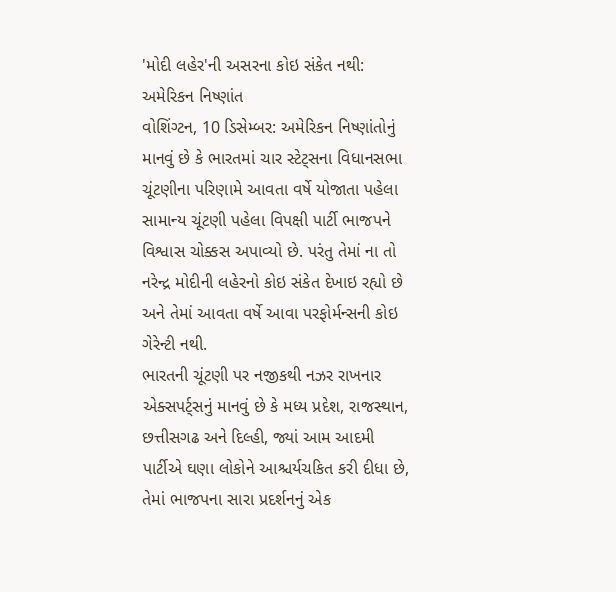'મોદી લહેર'ની અસરના કોઇ સંકેત નથી: અમેરિકન નિષ્ણાંત
વોશિંગ્ટન, 10 ડિસેમ્બર: અમેરિકન નિષ્ણાંતોનું માનવું છે કે ભારતમાં ચાર સ્ટેટ્સના વિધાનસભા ચૂંટણીના પરિણામે આવતા વર્ષે યોજાતા પહેલા સામાન્ય ચૂંટણી પહેલા વિપક્ષી પાર્ટી ભાજપને વિશ્વાસ ચોક્કસ અપાવ્યો છે. પરંતુ તેમાં ના તો નરેન્દ્ર મોદીની લહેરનો કોઇ સંકેત દેખાઇ રહ્યો છે અને તેમાં આવતા વર્ષે આવા પરફોર્મન્સની કોઇ ગેરેન્ટી નથી.
ભારતની ચૂંટણી પર નજીકથી નઝર રાખનાર એક્સપર્ટ્સનું માનવું છે કે મધ્ય પ્રદેશ, રાજસ્થાન, છત્તીસગઢ અને દિલ્હી, જ્યાં આમ આદમી પાર્ટીએ ઘણા લોકોને આશ્ચર્યચકિત કરી દીધા છે, તેમાં ભાજપના સારા પ્રદર્શનનું એક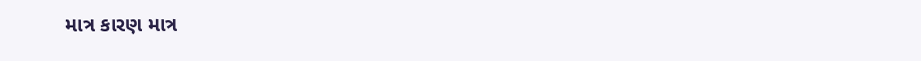માત્ર કારણ માત્ર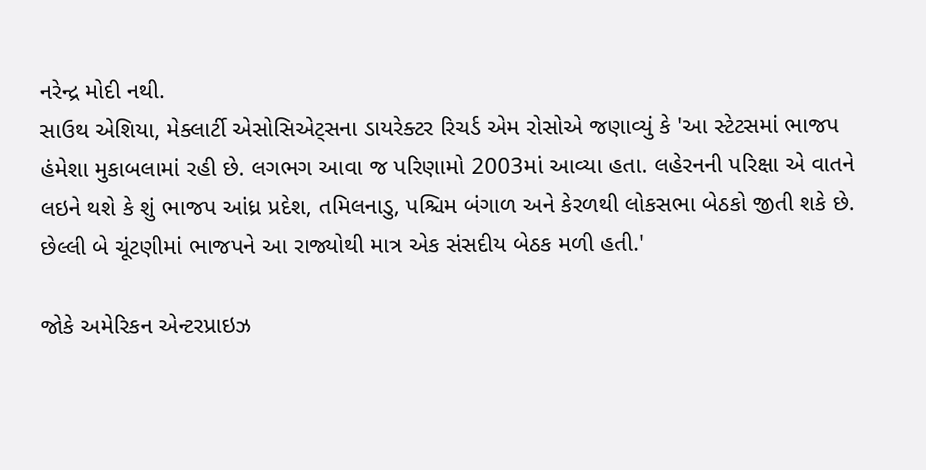નરેન્દ્ર મોદી નથી.
સાઉથ એશિયા, મેક્લાર્ટી એસોસિએટ્સના ડાયરેક્ટર રિચર્ડ એમ રોસોએ જણાવ્યું કે 'આ સ્ટેટસમાં ભાજપ હંમેશા મુકાબલામાં રહી છે. લગભગ આવા જ પરિણામો 2003માં આવ્યા હતા. લહેરનની પરિક્ષા એ વાતને લઇને થશે કે શું ભાજપ આંધ્ર પ્રદેશ, તમિલનાડુ, પશ્ચિમ બંગાળ અને કેરળથી લોકસભા બેઠકો જીતી શકે છે. છેલ્લી બે ચૂંટણીમાં ભાજપને આ રાજ્યોથી માત્ર એક સંસદીય બેઠક મળી હતી.'

જોકે અમેરિકન એન્ટરપ્રાઇઝ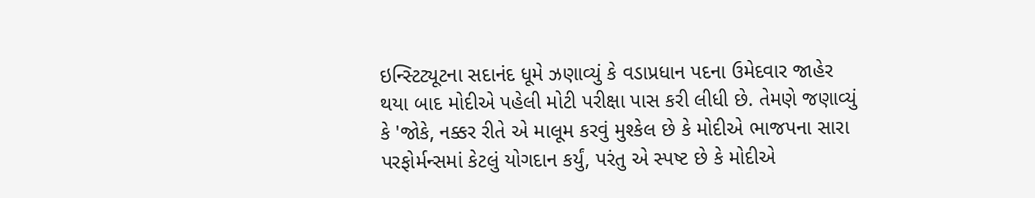ઇન્સ્ટિટ્યૂટના સદાનંદ ધૂમે ઝણાવ્યું કે વડાપ્રધાન પદના ઉમેદવાર જાહેર થયા બાદ મોદીએ પહેલી મોટી પરીક્ષા પાસ કરી લીધી છે. તેમણે જણાવ્યું કે 'જોકે, નક્કર રીતે એ માલૂમ કરવું મુશ્કેલ છે કે મોદીએ ભાજપના સારા પરફોર્મન્સમાં કેટલું યોગદાન કર્યું, પરંતુ એ સ્પષ્ટ છે કે મોદીએ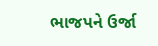ભાજપને ઉર્જા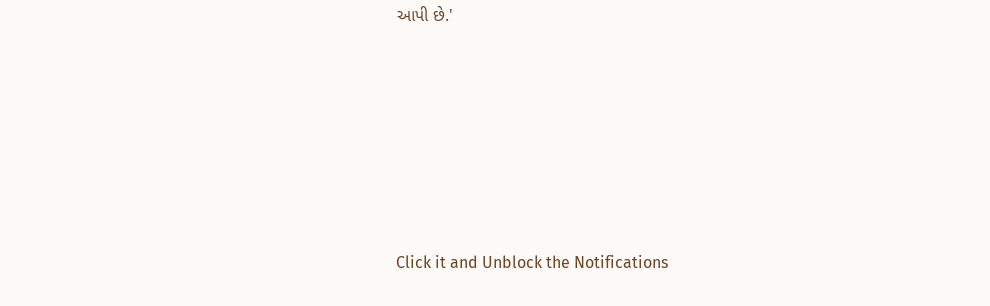આપી છે.'












Click it and Unblock the Notifications